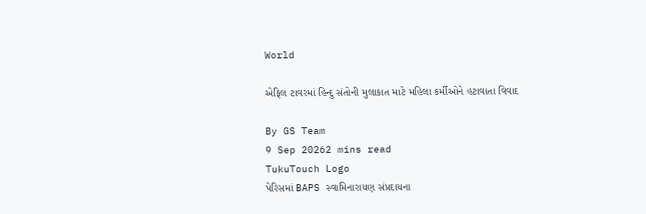World

એફિલ ટાવરમાં હિન્દુ સંતોની મુલાકાત માટે મહિલા કર્મીઓને હટાવાતા વિવાદ

By GS Team
9 Sep 20262 mins read
TukuTouch Logo
પેરિસમાં BAPS સ્વામિનારાયણ સંપ્રદાયના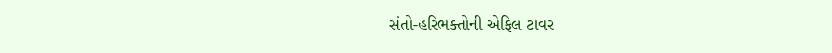સંતો-હરિભક્તોની એફિલ ટાવર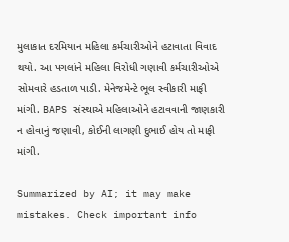મુલાકાત દરમિયાન મહિલા કર્મચારીઓને હટાવાતા વિવાદ થયો. આ પગલાંને મહિલા વિરોધી ગણાવી કર્મચારીઓએ સોમવારે હડતાળ પાડી. મેનેજમેન્ટે ભૂલ સ્વીકારી માફી માંગી. BAPS સંસ્થાએ મહિલાઓને હટાવવાની જાણકારી ન હોવાનું જણાવી, કોઈની લાગણી દુભાઈ હોય તો માફી માંગી.

Summarized by AI; it may make mistakes. Check important info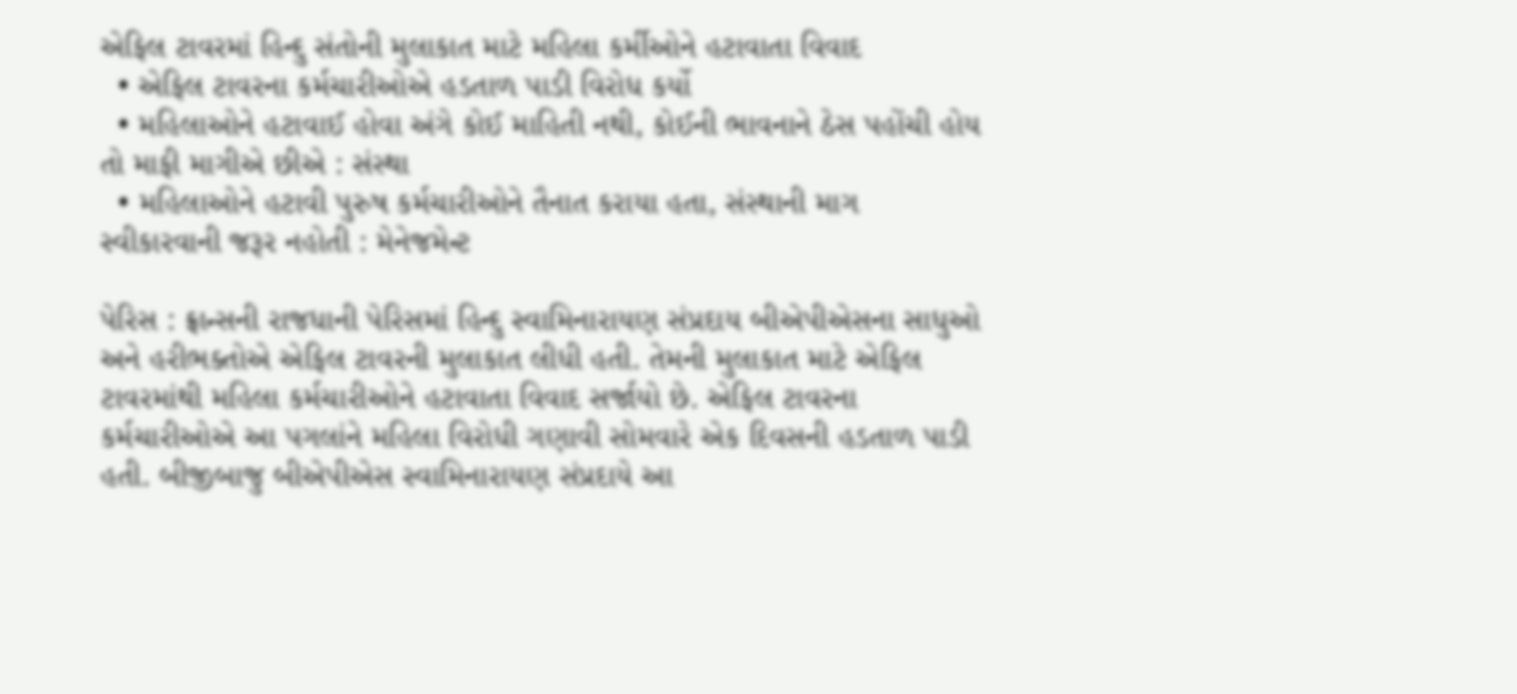એફિલ ટાવરમાં હિન્દુ સંતોની મુલાકાત માટે મહિલા કર્મીઓને હટાવાતા વિવાદ
  • એફિલ ટાવરના કર્મચારીઓએ હડતાળ પાડી વિરોધ કર્યો
  • મહિલાઓને હટાવાઈ હોવા અંગે કોઈ માહિતી નથી, કોઈની ભાવનાને ઠેસ પહોંચી હોય તો માફી માગીએ છીએ : સંસ્થા
  • મહિલાઓને હટાવી પુરુષ કર્મચારીઓને તૈનાત કરાયા હતા, સંસ્થાની માગ સ્વીકારવાની જરૂર નહોતી : મેનેજમેન્ટ

પેરિસ : ફ્રાન્સની રાજધાની પેરિસમાં હિન્દુ સ્વામિનારાયણ સંપ્રદાય બીએપીએસના સાધુઓ અને હરીભક્તોએ એફિલ ટાવરની મુલાકાત લીધી હતી. તેમની મુલાકાત માટે એફિલ ટાવરમાંથી મહિલા કર્મચારીઓને હટાવાતા વિવાદ સર્જાયો છે. એફિલ ટાવરના કર્મચારીઓએ આ પગલાંને મહિલા વિરોધી ગણાવી સોમવારે એક દિવસની હડતાળ પાડી હતી. બીજીબાજુ બીએપીએસ સ્વામિનારાયણ સંપ્રદાયે આ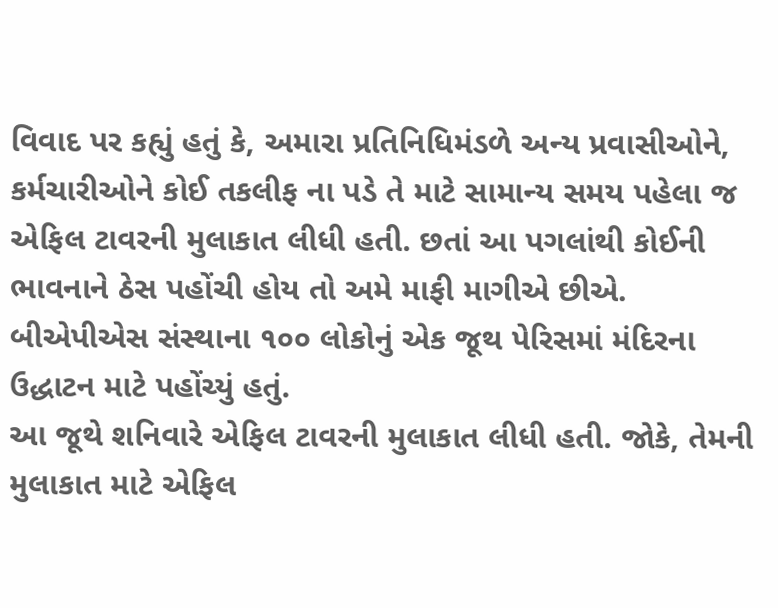વિવાદ પર કહ્યું હતું કે, અમારા પ્રતિનિધિમંડળે અન્ય પ્રવાસીઓને, કર્મચારીઓને કોઈ તકલીફ ના પડે તે માટે સામાન્ય સમય પહેલા જ એફિલ ટાવરની મુલાકાત લીધી હતી. છતાં આ પગલાંથી કોઈની ભાવનાને ઠેસ પહોંચી હોય તો અમે માફી માગીએ છીએ.
બીએપીએસ સંસ્થાના ૧૦૦ લોકોનું એક જૂથ પેરિસમાં મંદિરના ઉદ્ધાટન માટે પહોંચ્યું હતું.
આ જૂથે શનિવારે એફિલ ટાવરની મુલાકાત લીધી હતી. જોકે, તેમની મુલાકાત માટે એફિલ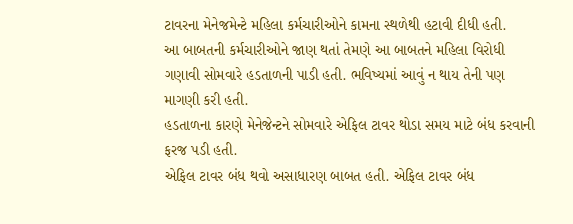ટાવરના મેનેજમેન્ટે મહિલા કર્મચારીઓને કામના સ્થળેથી હટાવી દીધી હતી.
આ બાબતની કર્મચારીઓને જાણ થતાં તેમણે આ બાબતને મહિલા વિરોધી ગણાવી સોમવારે હડતાળની પાડી હતી. ભવિષ્યમાં આવું ન થાય તેની પણ માગણી કરી હતી.
હડતાળના કારણે મેનેજેન્ટને સોમવારે એફિલ ટાવર થોડા સમય માટે બંધ કરવાની ફરજ પડી હતી.
એફિલ ટાવર બંધ થવો અસાધારણ બાબત હતી. એફિલ ટાવર બંધ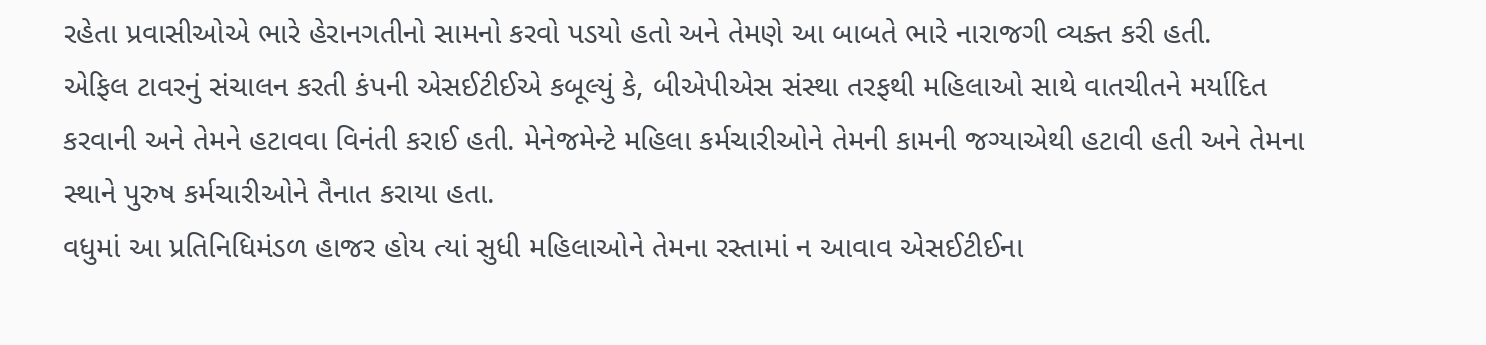રહેતા પ્રવાસીઓએ ભારે હેરાનગતીનો સામનો કરવો પડયો હતો અને તેમણે આ બાબતે ભારે નારાજગી વ્યક્ત કરી હતી.
એફિલ ટાવરનું સંચાલન કરતી કંપની એસઈટીઈએ કબૂલ્યું કે, બીએપીએસ સંસ્થા તરફથી મહિલાઓ સાથે વાતચીતને મર્યાદિત કરવાની અને તેમને હટાવવા વિનંતી કરાઈ હતી. મેનેજમેન્ટે મહિલા કર્મચારીઓને તેમની કામની જગ્યાએથી હટાવી હતી અને તેમના સ્થાને પુરુષ કર્મચારીઓને તૈનાત કરાયા હતા.
વધુમાં આ પ્રતિનિધિમંડળ હાજર હોય ત્યાં સુધી મહિલાઓને તેમના રસ્તામાં ન આવાવ એસઈટીઈના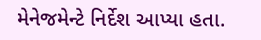મેનેજમેન્ટે નિર્દેશ આપ્યા હતા.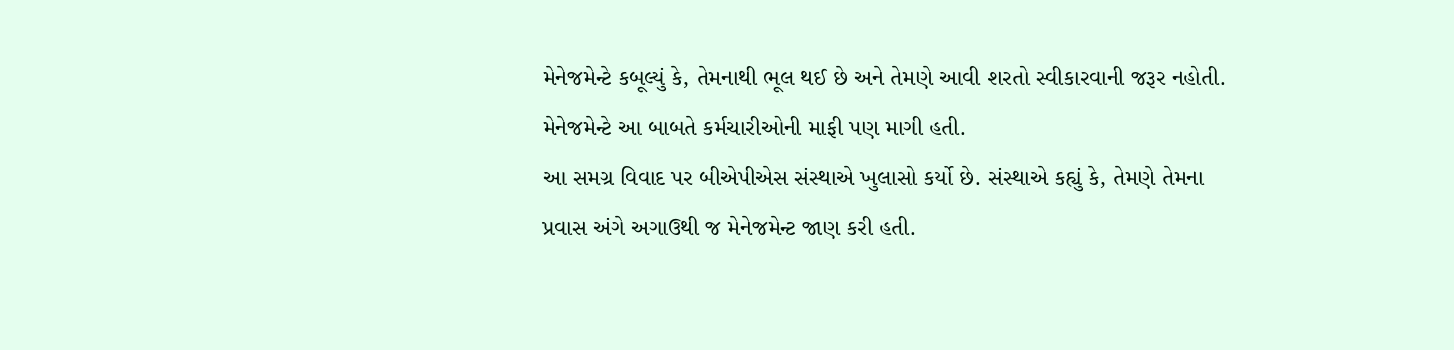મેનેજમેન્ટે કબૂલ્યું કે, તેમનાથી ભૂલ થઈ છે અને તેમણે આવી શરતો સ્વીકારવાની જરૂર નહોતી.
મેનેજમેન્ટે આ બાબતે કર્મચારીઓની માફી પણ માગી હતી.
આ સમગ્ર વિવાદ પર બીએપીએસ સંસ્થાએ ખુલાસો કર્યો છે. સંસ્થાએ કહ્યું કે, તેમણે તેમના પ્રવાસ અંગે અગાઉથી જ મેનેજમેન્ટ જાણ કરી હતી.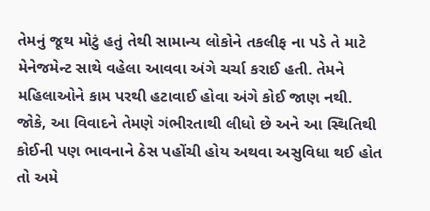તેમનું જૂથ મોટું હતું તેથી સામાન્ય લોકોને તકલીફ ના પડે તે માટે મેનેજમેન્ટ સાથે વહેલા આવવા અંગે ચર્ચા કરાઈ હતી. તેમને મહિલાઓને કામ પરથી હટાવાઈ હોવા અંગે કોઈ જાણ નથી. જોકે, આ વિવાદને તેમણે ગંભીરતાથી લીધો છે અને આ સ્થિતિથી કોઈની પણ ભાવનાને ઠેસ પહોંચી હોય અથવા અસુવિધા થઈ હોત તો અમે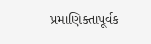પ્રમાણિક્તાપૂર્વક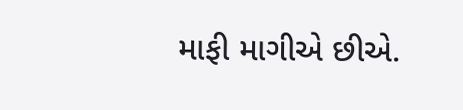માફી માગીએ છીએ.